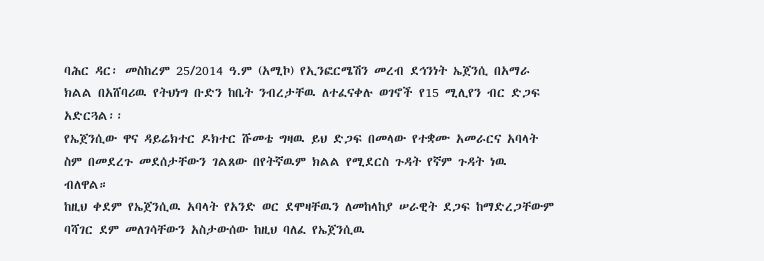ባሕር ዳር፡ መስከረም 25/2014 ዓ.ም (አሚኮ) የኢንፎርሜሽን መረብ ደኅንነት ኤጀንሲ በአማራ ክልል በአሸባሪዉ የትህነግ ቡድን ከቤት ንብረታቸዉ ለተፈናቀሉ ወገኖች የ15 ሚሊየን ብር ድጋፍ አድርጓል፡፡
የኤጀንሲው ዋና ዳይሬክተር ዶክተር ሹመቴ ግዛዉ ይህ ድጋፍ በመላው የተቋሙ አመራርና አባላት ስም በመደረጉ መደሰታቸውን ገልጸው በየትኛዉም ክልል የሚደርስ ጉዳት የኛም ጉዳት ነዉ ብለዋል።
ከዚህ ቀደም የኤጀንሲዉ አባላት የአንድ ወር ደሞዛቸዉን ለመከላከያ ሠራዊት ደጋፍ ከማድረጋቸውም ባሻገር ደም መለገሳቸውን አስታውሰው ከዚህ ባለፈ የኤጀንሲዉ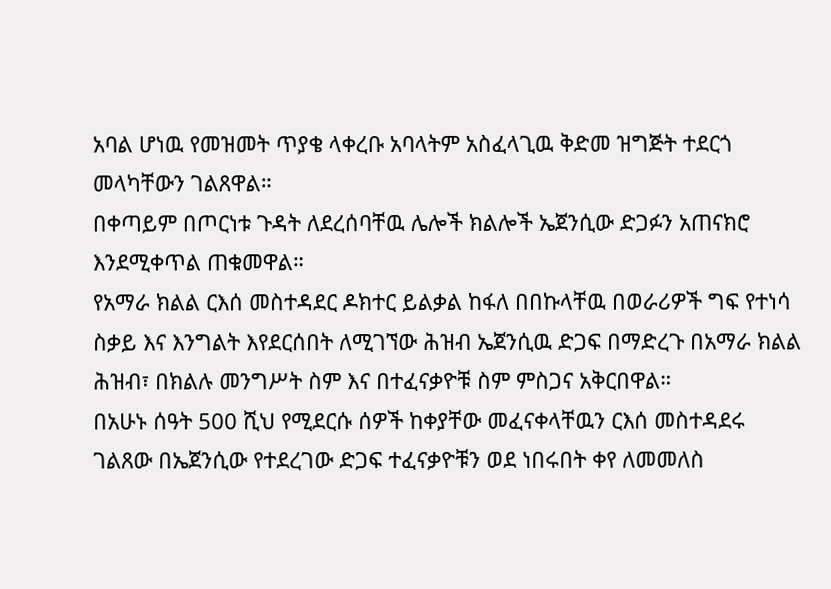አባል ሆነዉ የመዝመት ጥያቄ ላቀረቡ አባላትም አስፈላጊዉ ቅድመ ዝግጅት ተደርጎ መላካቸውን ገልጸዋል።
በቀጣይም በጦርነቱ ጉዳት ለደረሰባቸዉ ሌሎች ክልሎች ኤጀንሲው ድጋፉን አጠናክሮ እንደሚቀጥል ጠቁመዋል።
የአማራ ክልል ርእሰ መስተዳደር ዶክተር ይልቃል ከፋለ በበኩላቸዉ በወራሪዎች ግፍ የተነሳ ስቃይ እና እንግልት እየደርሰበት ለሚገኘው ሕዝብ ኤጀንሲዉ ድጋፍ በማድረጉ በአማራ ክልል ሕዝብ፣ በክልሉ መንግሥት ስም እና በተፈናቃዮቹ ስም ምስጋና አቅርበዋል።
በአሁኑ ሰዓት 500 ሺህ የሚደርሱ ሰዎች ከቀያቸው መፈናቀላቸዉን ርእሰ መስተዳደሩ ገልጸው በኤጀንሲው የተደረገው ድጋፍ ተፈናቃዮቹን ወደ ነበሩበት ቀየ ለመመለስ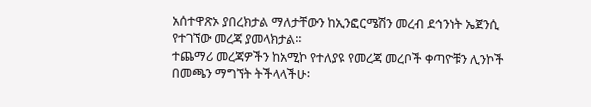አሰተዋጽኦ ያበረክታል ማለታቸውን ከኢንፎርሜሽን መረብ ደኅንነት ኤጀንሲ የተገኘው መረጃ ያመላክታል፡፡
ተጨማሪ መረጃዎችን ከአሚኮ የተለያዩ የመረጃ መረቦች ቀጣዮቹን ሊንኮች በመጫን ማግኘት ትችላላችሁ፡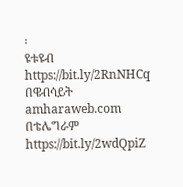፡
ዩቱዩብ https://bit.ly/2RnNHCq
በዌብሳይት amharaweb.com
በቴሌግራም https://bit.ly/2wdQpiZ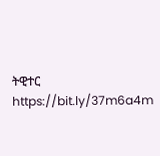ትዊተር https://bit.ly/37m6a4m